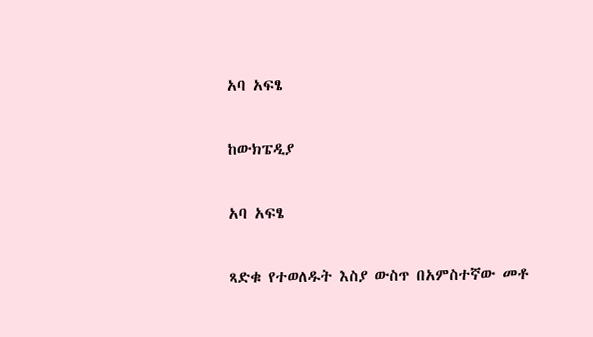አባ አፍፄ

ከውክፔዲያ

አባ አፍፄ

ጻድቁ የተወለዱት እስያ ውስጥ በአምስተኛው መቶ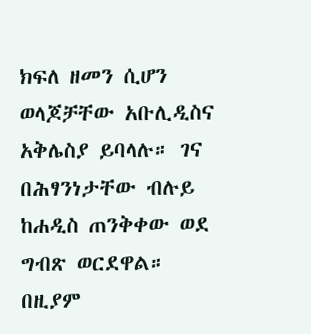ክፍለ ዘመን ሲሆን ወላጆቻቸው አቡሊዲስና አቅሌስያ ይባላሉ። ገና በሕፃንነታቸው ብሉይ ከሐዲስ ጠንቅቀው ወደ ግብጽ ወርደዋል። በዚያም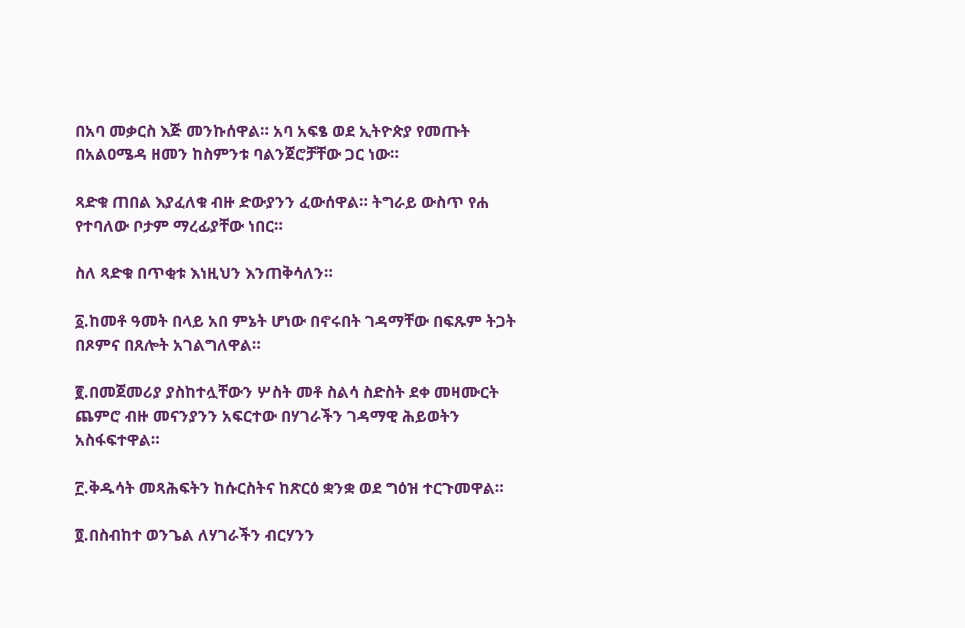በአባ መቃርስ እጅ መንኩሰዋል። አባ አፍፄ ወደ ኢትዮጵያ የመጡት በአልዐሜዳ ዘመን ከስምንቱ ባልንጀሮቻቸው ጋር ነው።

ጻድቁ ጠበል እያፈለቁ ብዙ ድውያንን ፈውሰዋል። ትግራይ ውስጥ የሐ የተባለው ቦታም ማረፊያቸው ነበር።

ስለ ጻድቁ በጥቂቱ እነዚህን እንጠቅሳለን።

፩.ከመቶ ዓመት በላይ አበ ምኔት ሆነው በኖሩበት ገዳማቸው በፍጹም ትጋት በጾምና በጸሎት አገልግለዋል።

፪.በመጀመሪያ ያስከተሏቸውን ሦስት መቶ ስልሳ ስድስት ደቀ መዛሙርት ጨምሮ ብዙ መናንያንን አፍርተው በሃገራችን ገዳማዊ ሕይወትን አስፋፍተዋል።

፫.ቅዱሳት መጻሕፍትን ከሱርስትና ከጽርዕ ቋንቋ ወደ ግዕዝ ተርጉመዋል።

፬.በስብከተ ወንጌል ለሃገራችን ብርሃንን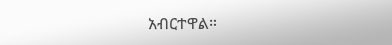አብርተዋል።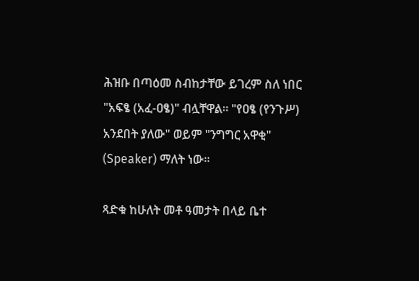ሕዝቡ በጣዕመ ስብከታቸው ይገረም ስለ ነበር "አፍፄ (አፈ-ዐፄ)" ብሏቸዋል። "የዐፄ (የንጉሥ) አንደበት ያለው" ወይም "ንግግር አዋቂ" (Speaker) ማለት ነው።

ጻድቁ ከሁለት መቶ ዓመታት በላይ ቤተ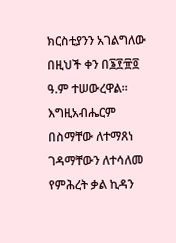ክርስቲያንን አገልግለው በዚህች ቀን በ፮፻፹፬ ዓ.ም ተሠውረዋል። እግዚአብሔርም በስማቸው ለተማጸነ ገዳማቸውን ለተሳለመ የምሕረት ቃል ኪዳን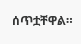ሰጥቷቸዋል።